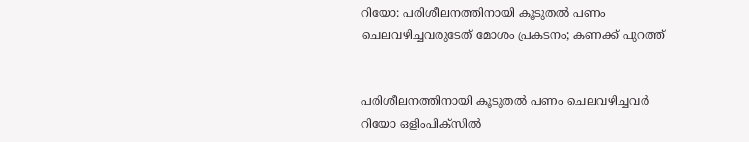റിയോ: പരിശീലനത്തിനായി കൂടുതല്‍ പണം ചെലവഴിച്ചവരുടേത് മോശം പ്രകടനം; കണക്ക് പുറത്ത്


പരിശീലനത്തിനായി കൂടുതല്‍ പണം ചെലവഴിച്ചവര്‍ റിയോ ഒളിംപിക്സില്‍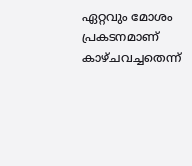ഏറ്റവും മോശം പ്രകടനമാണ് കാഴ്ചവച്ചതെന്ന്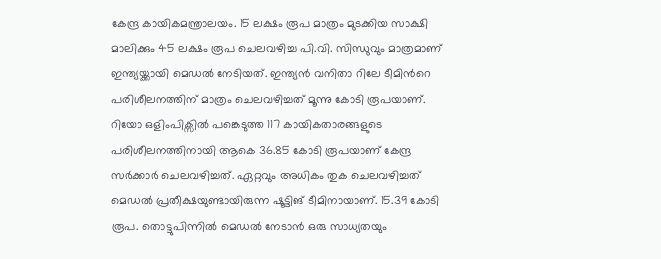കേന്ദ്ര കായികമന്ത്രാലയം. 15 ലക്ഷം രൂപ മാത്രം മുടക്കിയ സാക്ഷി മാലിക്കും 45 ലക്ഷം രൂപ ചെലവഴിച്ച പി.വി. സിന്ധുവും മാത്രമാണ് ഇന്ത്യയ്ക്കായി മെഡല്‍ നേടിയത്. ഇന്ത്യന്‍ വനിതാ റിലേ ടീമിന്‍റെ പരിശീലനത്തിന് മാത്രം ചെലവഴിച്ചത് മൂന്നു കോടി രൂപയാണ്.
റിയോ ഒളിംപിക്സില്‍ പങ്കെടുത്ത 117 കായികതാരങ്ങളുടെ പരിശീലനത്തിനായി ആകെ 36.85 കോടി രൂപയാണ് കേന്ദ്ര സര്‍ക്കാര്‍ ചെലവഴിച്ചത്. ഏറ്റവും അധികം തുക ചെലവഴിച്ചത് മെഡല്‍ പ്രതീക്ഷയുണ്ടായിരുന്ന ഷൂട്ടിങ് ടീമിനായാണ്. 15.39 കോടി രൂപ. തൊട്ടുപിന്നില്‍ മെഡല്‍ നേടാന്‍ ഒരു സാധ്യതയും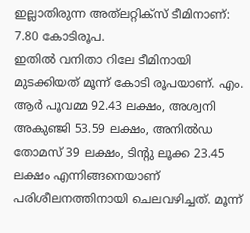ഇല്ലാതിരുന്ന അത്‍ലറ്റിക്സ് ടീമിനാണ്: 7.80 കോടിരൂപ.
ഇതില്‍ വനിതാ റിലേ ടീമിനായി മുടക്കിയത് മൂന്ന് കോടി രൂപയാണ്. എം. ആര്‍ പൂവമ്മ 92.43 ലക്ഷം, അശ്വനി അകുഞ്ജി 53.59 ലക്ഷം, അനില്‍ഡ തോമസ് 39 ലക്ഷം, ടിന്‍റു ലൂക്ക 23.45 ലക്ഷം എന്നിങ്ങനെയാണ് പരിശീലനത്തിനായി ചെലവഴിച്ചത്. മൂന്ന്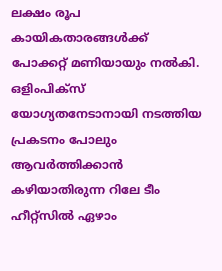ലക്ഷം രൂപ കായികതാരങ്ങള്‍ക്ക് പോക്കറ്റ് മണിയായും നല്‍കി. ഒളിംപിക്സ് യോഗ്യതനേടാനായി നടത്തിയ പ്രകടനം പോലും ആവര്‍ത്തിക്കാന്‍ കഴിയാതിരുന്ന റിലേ ടീം ഹീറ്റ്സില്‍ ഏഴാം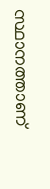സ്ഥാനത്താണ്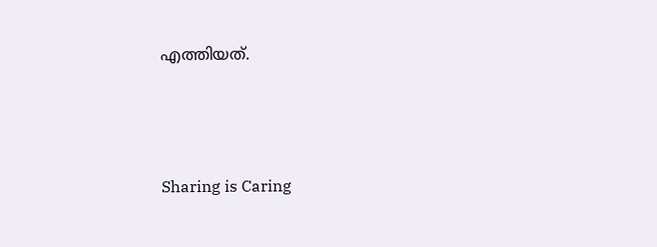എത്തിയത്.




Sharing is Caring